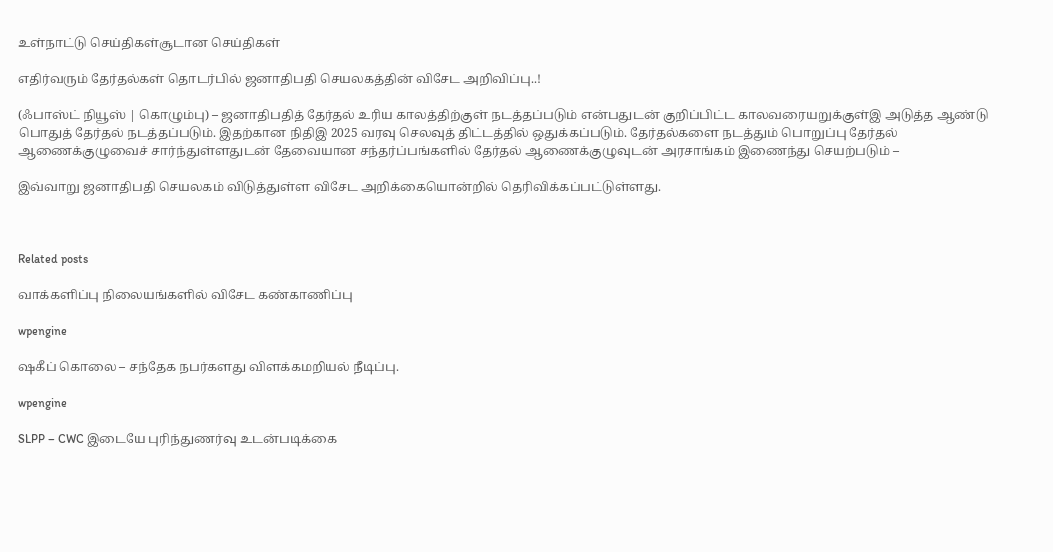உள்நாட்டு செய்திகள்சூடான செய்திகள்

எதிர்வரும் தேர்தல்கள் தொடர்பில் ஜனாதிபதி செயலகத்தின் விசேட அறிவிப்பு..!

(ஃபாஸ்ட் நியூஸ் | கொழும்பு) – ஜனாதிபதித் தேர்தல் உரிய காலத்திற்குள் நடத்தப்படும் என்பதுடன் குறிப்பிட்ட காலவரையறுக்குள்இ அடுத்த ஆண்டு பொதுத் தேர்தல் நடத்தப்படும். இதற்கான நிதிஇ 2025 வரவு செலவுத் திட்டத்தில் ஒதுக்கப்படும். தேர்தல்களை நடத்தும் பொறுப்பு தேர்தல் ஆணைக்குழுவைச் சார்ந்துள்ளதுடன் தேவையான சந்தர்ப்பங்களில் தேர்தல் ஆணைக்குழுவுடன் அரசாங்கம் இணைந்து செயற்படும் –

இவ்வாறு ஜனாதிபதி செயலகம் விடுத்துள்ள விசேட அறிக்கையொன்றில் தெரிவிக்கப்பட்டுள்ளது.



Related posts

வாக்களிப்பு நிலையங்களில் விசேட கண்காணிப்பு

wpengine

ஷகீப் கொலை – சந்தேக நபர்களது விளக்கமறியல் நீடிப்பு.

wpengine

SLPP – CWC இடையே புரிந்துணர்வு உடன்படிக்கை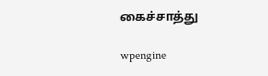கைச்சாத்து

wpengine